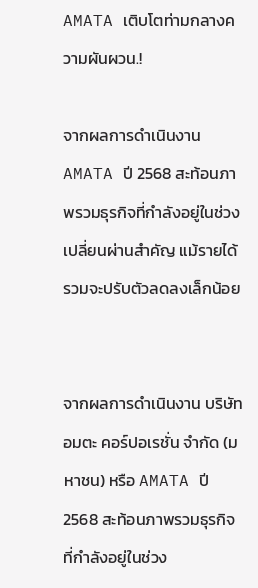AMATA เติบโตท่ามกลางความผันผวน.!

จากผลการดำเนินงาน AMATA ปี 2568 สะท้อนภาพรวมธุรกิจที่กำลังอยู่ในช่วงเปลี่ยนผ่านสำคัญ แม้รายได้รวมจะปรับตัวลดลงเล็กน้อย


จากผลการดำเนินงาน บริษัท อมตะ คอร์ปอเรชั่น จำกัด (มหาชน) หรือ AMATA ปี 2568 สะท้อนภาพรวมธุรกิจที่กำลังอยู่ในช่วง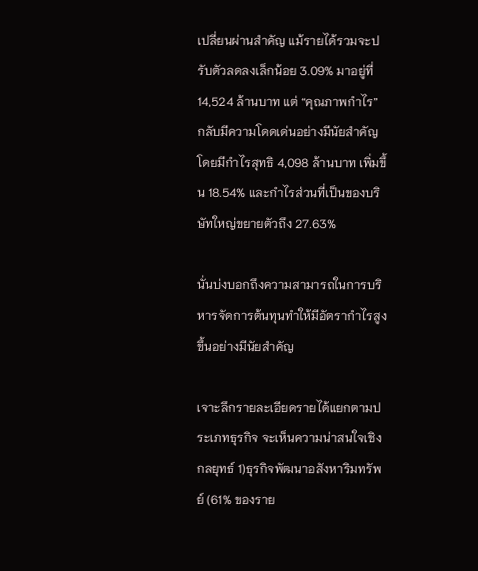เปลี่ยนผ่านสำคัญ แม้รายได้รวมจะปรับตัวลดลงเล็กน้อย 3.09% มาอยู่ที่ 14,524 ล้านบาท แต่ “คุณภาพกำไร” กลับมีความโดดเด่นอย่างมีนัยสำคัญ โดยมีกำไรสุทธิ 4,098 ล้านบาท เพิ่มขึ้น 18.54% และกำไรส่วนที่เป็นของบริษัทใหญ่ขยายตัวถึง 27.63%

นั่นบ่งบอกถึงความสามารถในการบริหารจัดการต้นทุนทำให้มีอัตรากำไรสูงขึ้นอย่างมีนัยสำคัญ

เจาะลึกรายละเอียดรายได้แยกตามประเภทธุรกิจ จะเห็นความน่าสนใจเชิงกลยุทธ์ 1)ธุรกิจพัฒนาอสังหาริมทรัพย์ (61% ของราย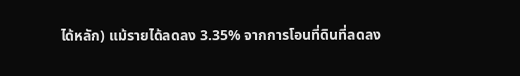ได้หลัก) แม้รายได้ลดลง 3.35% จากการโอนที่ดินที่ลดลง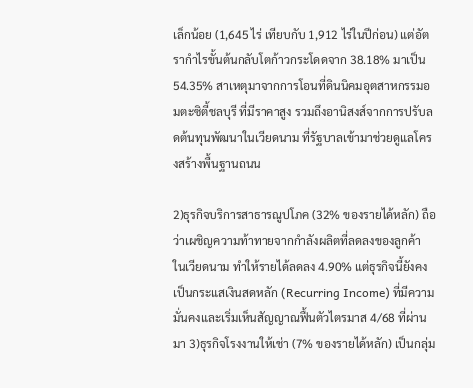เล็กน้อย (1,645 ไร่ เทียบกับ 1,912 ไร่ในปีก่อน) แต่อัตรากำไรขั้นต้นกลับโตก้าวกระโดดจาก 38.18% มาเป็น 54.35% สาเหตุมาจากการโอนที่ดินนิคมอุตสาหกรรมอมตะซิตี้ชลบุรี ที่มีราคาสูง รวมถึงอานิสงส์จากการปรับลดต้นทุนพัฒนาในเวียดนาม ที่รัฐบาลเข้ามาช่วยดูแลโครงสร้างพื้นฐานถนน

2)ธุรกิจบริการสาธารณูปโภค (32% ของรายได้หลัก) ถือว่าเผชิญความท้าทายจากกำลังผลิตที่ลดลงของลูกค้า ในเวียดนาม ทำให้รายได้ลดลง 4.90% แต่ธุรกิจนี้ยังคงเป็นกระแสเงินสดหลัก (Recurring Income) ที่มีความมั่นคงและเริ่มเห็นสัญญาณฟื้นตัวไตรมาส 4/68 ที่ผ่านมา 3)ธุรกิจโรงงานให้เช่า (7% ของรายได้หลัก) เป็นกลุ่ม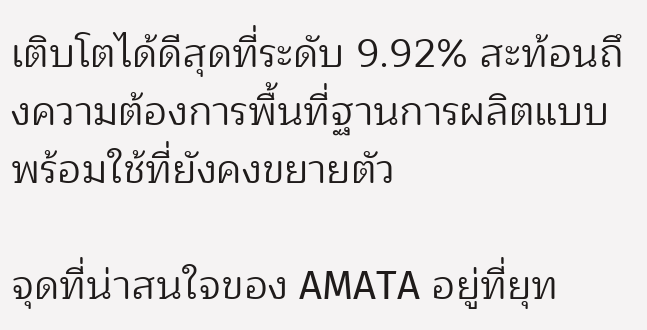เติบโตได้ดีสุดที่ระดับ 9.92% สะท้อนถึงความต้องการพื้นที่ฐานการผลิตแบบพร้อมใช้ที่ยังคงขยายตัว

จุดที่น่าสนใจของ AMATA อยู่ที่ยุท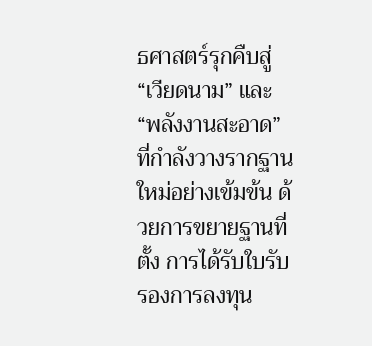ธศาสตร์รุกคืบสู่ “เวียดนาม” และ “พลังงานสะอาด” ที่กำลังวางรากฐานใหม่อย่างเข้มข้น ด้วยการขยายฐานที่ตั้ง การได้รับใบรับรองการลงทุน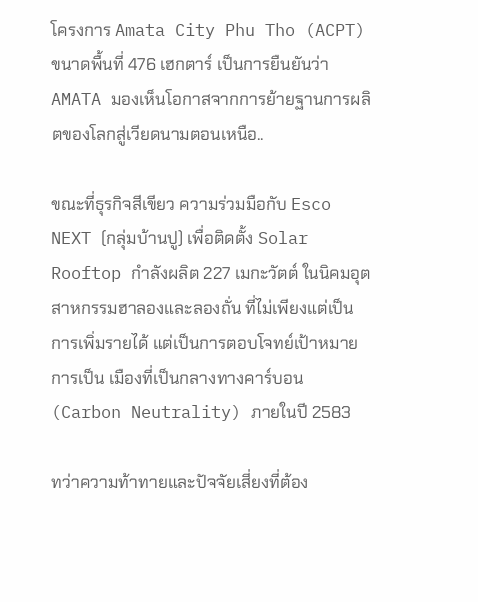โครงการ Amata City Phu Tho (ACPT) ขนาดพื้นที่ 476 เฮกตาร์ เป็นการยืนยันว่า AMATA มองเห็นโอกาสจากการย้ายฐานการผลิตของโลกสู่เวียดนามตอนเหนือ..

ขณะที่ธุรกิจสีเขียว ความร่วมมือกับ Esco NEXT (กลุ่มบ้านปู) เพื่อติดตั้ง Solar Rooftop กำลังผลิต 227 เมกะวัตต์ ในนิคมอุตสาหกรรมฮาลองและลองถั่น ที่ไม่เพียงแต่เป็นการเพิ่มรายได้ แต่เป็นการตอบโจทย์เป้าหมายการเป็น เมืองที่เป็นกลางทางคาร์บอน (Carbon Neutrality) ภายในปี 2583

ทว่าความท้าทายและปัจจัยเสี่ยงที่ต้อง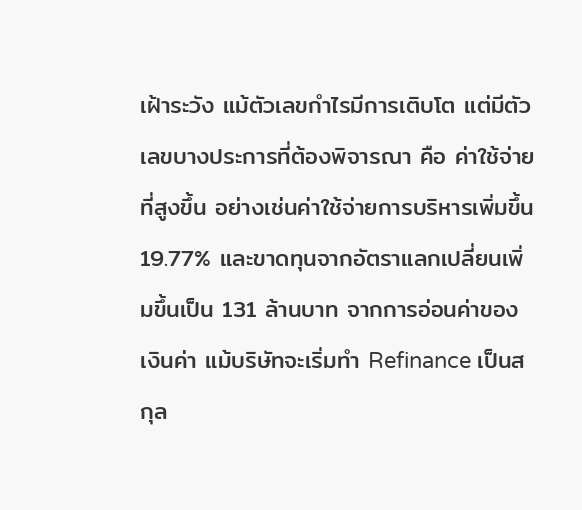เฝ้าระวัง แม้ตัวเลขกำไรมีการเติบโต แต่มีตัวเลขบางประการที่ต้องพิจารณา คือ ค่าใช้จ่ายที่สูงขึ้น อย่างเช่นค่าใช้จ่ายการบริหารเพิ่มขึ้น 19.77% และขาดทุนจากอัตราแลกเปลี่ยนเพิ่มขึ้นเป็น 131 ล้านบาท จากการอ่อนค่าของเงินค่า แม้บริษัทจะเริ่มทำ Refinance เป็นสกุล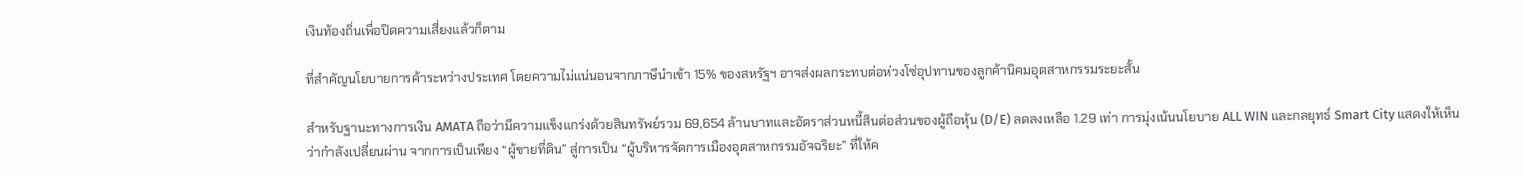เงินท้องถิ่นเพื่อปิดความเสี่ยงแล้วก็ตาม

ที่สำคัญนโยบายการค้าระหว่างประเทศ โดยความไม่แน่นอนจากภาษีนำเข้า 15% ของสหรัฐฯ อาจส่งผลกระทบต่อห่วงโซ่อุปทานของลูกค้านิคมอุตสาหกรรมระยะสั้น

สำหรับฐานะทางการเงิน AMATA ถือว่ามีความแข็งแกร่งด้วยสินทรัพย์รวม 69,654 ล้านบาทและอัตราส่วนหนี้สินต่อส่วนของผู้ถือหุ้น (D/E) ลดลงเหลือ 1.29 เท่า การมุ่งเน้นนโยบาย ALL WIN และกลยุทธ์ Smart City แสดงให้เห็นว่ากำลังเปลี่ยนผ่าน จากการเป็นเพียง “ผู้ขายที่ดิน” สู่การเป็น “ผู้บริหารจัดการเมืองอุตสาหกรรมอัจฉริยะ” ที่ให้ค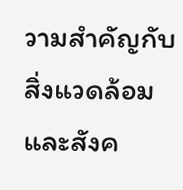วามสำคัญกับสิ่งแวดล้อมและสังค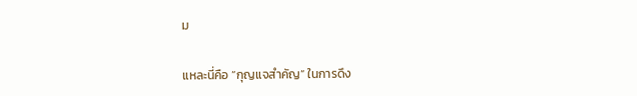ม

แหละนี่คือ “กุญแจสำคัญ” ในการดึง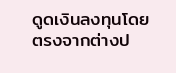ดูดเงินลงทุนโดยตรงจากต่างป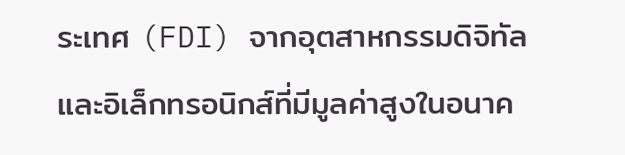ระเทศ (FDI) จากอุตสาหกรรมดิจิทัลและอิเล็กทรอนิกส์ที่มีมูลค่าสูงในอนาค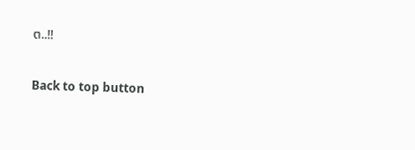ต..!!

Back to top button